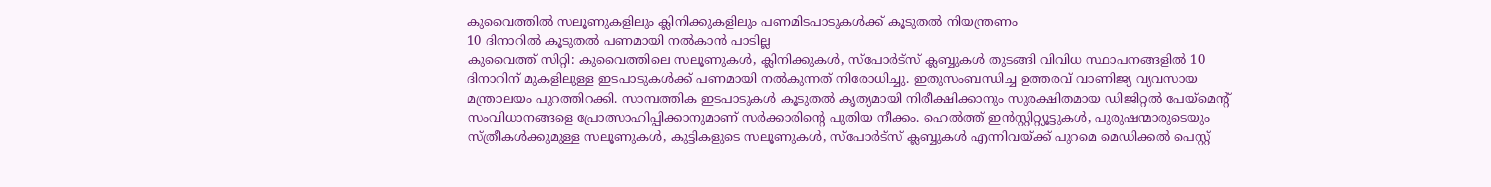കുവൈത്തിൽ സലൂണുകളിലും ക്ലിനിക്കുകളിലും പണമിടപാടുകൾക്ക് കൂടുതൽ നിയന്ത്രണം
10 ദിനാറിൽ കൂടുതൽ പണമായി നൽകാൻ പാടില്ല
കുവൈത്ത് സിറ്റി: കുവൈത്തിലെ സലൂണുകൾ, ക്ലിനിക്കുകൾ, സ്പോർട്സ് ക്ലബ്ബുകൾ തുടങ്ങി വിവിധ സ്ഥാപനങ്ങളിൽ 10 ദിനാറിന് മുകളിലുള്ള ഇടപാടുകൾക്ക് പണമായി നൽകുന്നത് നിരോധിച്ചു. ഇതുസംബന്ധിച്ച ഉത്തരവ് വാണിജ്യ വ്യവസായ മന്ത്രാലയം പുറത്തിറക്കി. സാമ്പത്തിക ഇടപാടുകൾ കൂടുതൽ കൃത്യമായി നിരീക്ഷിക്കാനും സുരക്ഷിതമായ ഡിജിറ്റൽ പേയ്മെന്റ് സംവിധാനങ്ങളെ പ്രോത്സാഹിപ്പിക്കാനുമാണ് സർക്കാരിന്റെ പുതിയ നീക്കം. ഹെൽത്ത് ഇൻസ്റ്റിറ്റ്യൂട്ടുകൾ, പുരുഷന്മാരുടെയും സ്ത്രീകൾക്കുമുള്ള സലൂണുകൾ, കുട്ടികളുടെ സലൂണുകൾ, സ്പോർട്സ് ക്ലബ്ബുകൾ എന്നിവയ്ക്ക് പുറമെ മെഡിക്കൽ പെസ്റ്റ്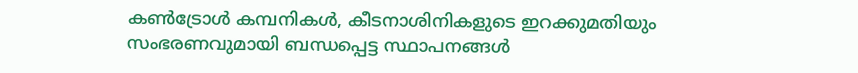കൺട്രോൾ കമ്പനികൾ, കീടനാശിനികളുടെ ഇറക്കുമതിയും സംഭരണവുമായി ബന്ധപ്പെട്ട സ്ഥാപനങ്ങൾ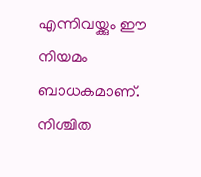എന്നിവയ്ക്കും ഈ നിയമം ബാധകമാണ്.
നിശ്ചിത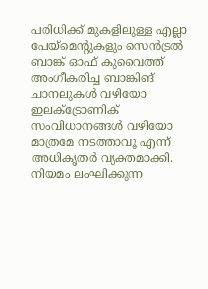പരിധിക്ക് മുകളിലുള്ള എല്ലാ പേയ്മെന്റുകളും സെൻട്രൽ ബാങ്ക് ഓഫ് കുവൈത്ത് അംഗീകരിച്ച ബാങ്കിങ് ചാനലുകൾ വഴിയോ ഇലക്ട്രോണിക് സംവിധാനങ്ങൾ വഴിയോ മാത്രമേ നടത്താവൂ എന്ന് അധികൃതർ വ്യക്തമാക്കി. നിയമം ലംഘിക്കുന്ന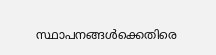സ്ഥാപനങ്ങൾക്കെതിരെ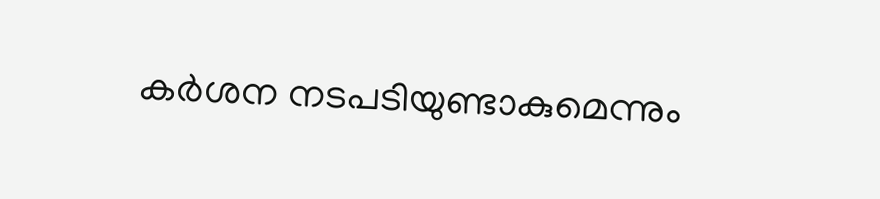കർശന നടപടിയുണ്ടാകുമെന്നും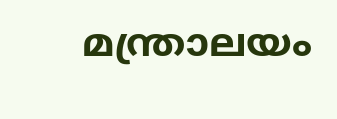മന്ത്രാലയം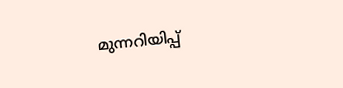മുന്നറിയിപ്പ്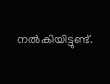നൽകിയിട്ടുണ്ട്.